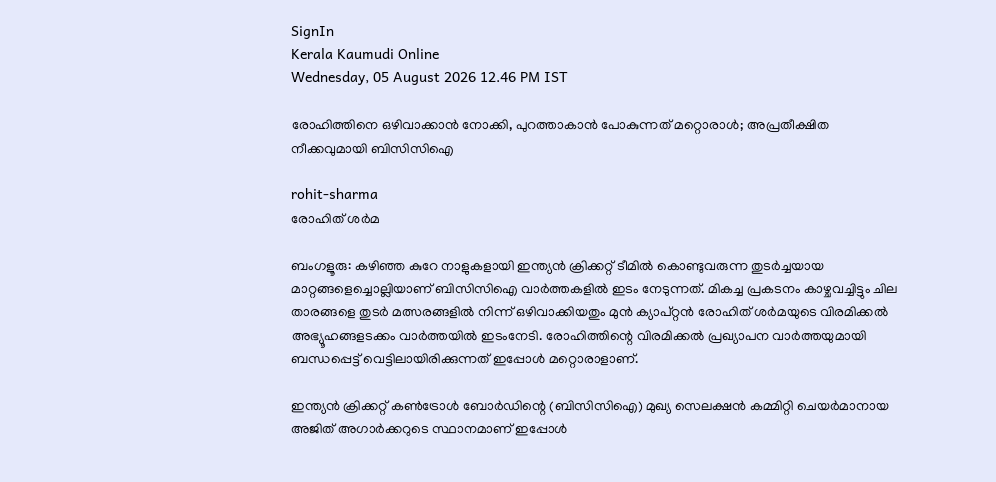SignIn
Kerala Kaumudi Online
Wednesday, 05 August 2026 12.46 PM IST

രോഹിത്തിനെ ഒഴിവാക്കാൻ നോക്കി, പുറത്താകാൻ പോകുന്നത് മറ്റൊരാൾ; അപ്രതീക്ഷിത നീക്കവുമായി ബിസിസിഐ

rohit-sharma
രോഹിത് ശർമ

ബംഗളൂരു: കഴിഞ്ഞ കുറേ നാളുകളായി ഇന്ത്യൻ ക്രിക്കറ്റ് ടീമിൽ കൊണ്ടുവരുന്ന തുടർച്ചയായ മാറ്റങ്ങളെച്ചൊല്ലിയാണ് ബിസിസിഐ വാർത്തകളിൽ ഇടം നേടുന്നത്. മികച്ച പ്രകടനം കാഴ്ചവച്ചിട്ടും ചില താരങ്ങളെ തുടർ മത്സരങ്ങളിൽ നിന്ന് ഒഴിവാക്കിയതും മുൻ ക്യാപ്റ്റൻ രോഹിത് ശർമയുടെ വിരമിക്കൽ അഭ്യൂഹങ്ങളടക്കം വാർത്തയിൽ ഇടംനേടി. രോഹിത്തിന്റെ വിരമിക്കൽ പ്രഖ്യാപന വാർത്തയുമായി ബന്ധപ്പെട്ട് വെട്ടിലായിരിക്കുന്നത് ഇപ്പോൾ മറ്റൊരാളാണ്.

ഇന്ത്യൻ ക്രിക്കറ്റ് കൺട്രോൾ ബോർഡിന്റെ (ബിസിസിഐ) മുഖ്യ സെലക്ഷൻ കമ്മിറ്റി ചെയർമാനായ അജിത് അഗാർക്കറുടെ സ്ഥാനമാണ് ഇപ്പോൾ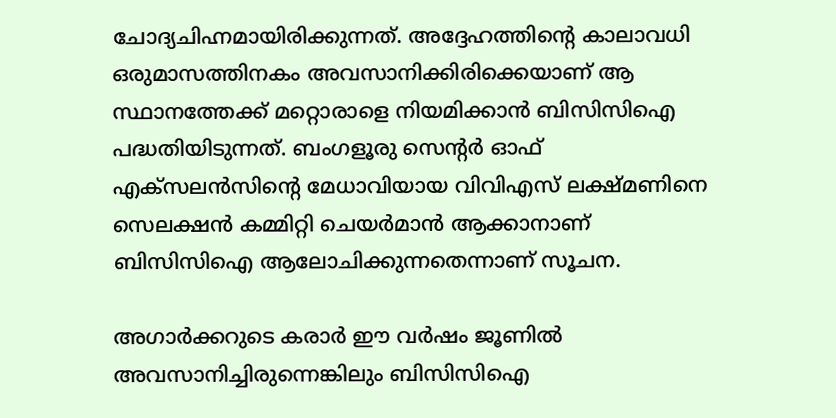ചോദ്യചിഹ്നമായിരിക്കുന്നത്. അദ്ദേഹത്തിന്റെ കാലാവധി ഒരുമാസത്തിനകം അവസാനിക്കിരിക്കെയാണ് ആ സ്ഥാനത്തേക്ക് മറ്റൊരാളെ നിയമിക്കാൻ ബിസിസിഐ പദ്ധതിയിടുന്നത്. ബംഗളൂരു സെന്റർ ഓഫ് എക്സലൻസിന്റെ മേധാവിയായ വിവിഎസ് ലക്ഷ്മണിനെ സെലക്ഷൻ കമ്മിറ്റി ചെയർമാൻ ആക്കാനാണ് ബിസിസിഐ ആലോചിക്കുന്നതെന്നാണ് സൂചന.

അഗാർക്കറുടെ കരാർ ഈ വർഷം ജൂണിൽ അവസാനിച്ചിരുന്നെങ്കിലും ബിസിസിഐ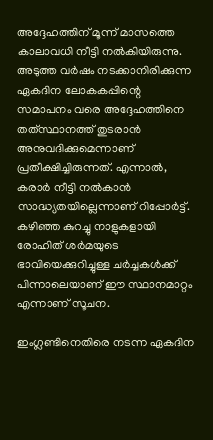അദ്ദേഹത്തിന് മൂന്ന് മാസത്തെ കാലാവധി നീട്ടി നൽകിയിരുന്നു. അടുത്ത വർഷം നടക്കാനിരിക്കുന്ന ഏകദിന ലോകകപ്പിന്റെ സമാപനം വരെ അദ്ദേഹത്തിനെ തത്‌സ്ഥാനത്ത് തുടരാൻ അനുവദിക്കുമെന്നാണ് പ്രതീക്ഷിച്ചിരുന്നത്. എന്നാൽ, കരാർ നീട്ടി നൽകാൻ സാദ്ധ്യതയില്ലെന്നാണ് റിപ്പോർട്ട്. കഴിഞ്ഞ കുറച്ചു നാളുകളായി രോഹിത് ശർമയുടെ ഭാവിയെക്കുറിച്ചുള്ള ചർച്ചകൾക്ക് പിന്നാലെയാണ് ഈ സ്ഥാനമാറ്റം എന്നാണ് സൂചന.

ഇംഗ്ലണ്ടിനെതിരെ നടന്ന ഏകദിന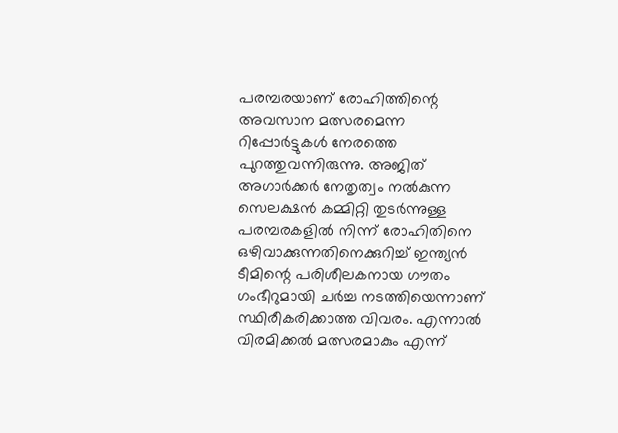പരമ്പരയാണ് രോഹിത്തിന്റെ അവസാന മത്സരമെന്ന റിപ്പോർട്ടുകൾ നേരത്തെ പുറത്തുവന്നിരുന്നു. അജിത് അഗാർക്കർ നേതൃത്വം നൽകുന്ന സെലക്ഷൻ കമ്മിറ്റി തുടർന്നുള്ള പരമ്പരകളിൽ നിന്ന് രോഹിതിനെ ഒഴിവാക്കുന്നതിനെക്കുറിച്ച് ഇന്ത്യൻ ടീമിന്റെ പരിശീലകനായ ഗൗതം ഗംഭീറുമായി ചർച്ച നടത്തിയെന്നാണ് സ്ഥിരീകരിക്കാത്ത വിവരം. എന്നാൽ വിരമിക്കൽ മത്സരമാകും എന്ന്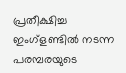പ്രതീക്ഷിച്ച ഇംഗ്ളണ്ടിൽ നടന്ന പരമ്പരയുടെ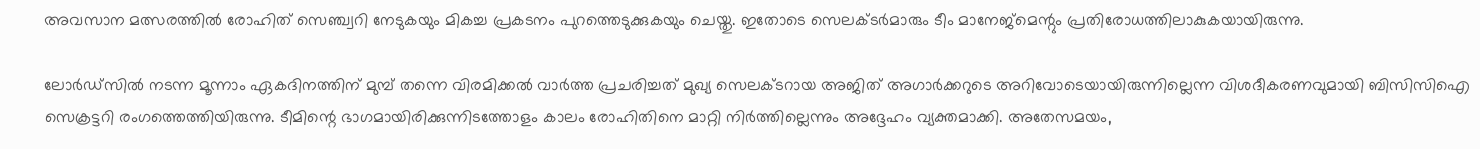അവസാന മത്സരത്തിൽ രോഹിത് സെഞ്ച്വറി നേടുകയും മികച്ച പ്രകടനം പുറത്തെടുക്കുകയും ചെയ്തു. ഇതോടെ സെലക്ടർമാരും ടീം മാനേജ്മെന്റും പ്രതിരോധത്തിലാകുകയായിരുന്നു.

ലോർഡ്സിൽ നടന്ന മൂന്നാം ഏകദിനത്തിന് മുമ്പ് തന്നെ വിരമിക്കൽ വാർത്ത പ്രചരിച്ചത് മുഖ്യ സെലക്ടറായ അജിത് അഗാർക്കറുടെ അറിവോടെയായിരുന്നില്ലെന്ന വിശദീകരണവുമായി ബിസിസിഐ സെക്രട്ടറി രംഗത്തെത്തിയിരുന്നു. ടീമിന്റെ ഭാഗമായിരിക്കുന്നിടത്തോളം കാലം രോഹിതിനെ മാറ്റി നിർത്തില്ലെന്നും അദ്ദേഹം വ്യക്തമാക്കി. അതേസമയം,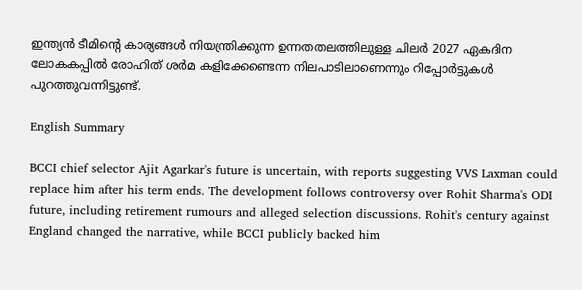ഇന്ത്യൻ ടീമിന്റെ കാര്യങ്ങൾ നിയന്ത്രിക്കുന്ന ഉന്നതതലത്തിലുള്ള ചിലർ 2027 ഏകദിന ലോകകപ്പിൽ രോഹിത് ശർമ കളിക്കേണ്ടെന്ന നിലപാടിലാണെന്നും റിപ്പോർട്ടുകൾ പുറത്തുവന്നിട്ടുണ്ട്.

English Summary

BCCI chief selector Ajit Agarkar's future is uncertain, with reports suggesting VVS Laxman could replace him after his term ends. The development follows controversy over Rohit Sharma's ODI future, including retirement rumours and alleged selection discussions. Rohit's century against England changed the narrative, while BCCI publicly backed him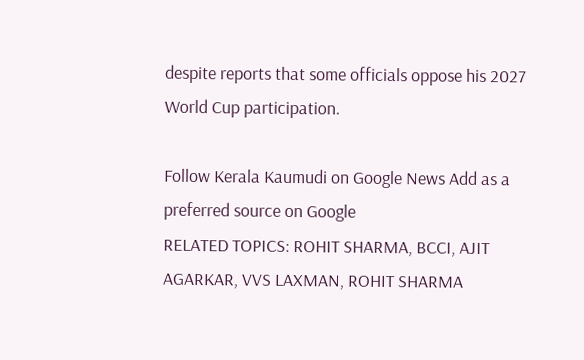despite reports that some officials oppose his 2027 World Cup participation.

Follow Kerala Kaumudi on Google News Add as a preferred source on Google
RELATED TOPICS: ROHIT SHARMA, BCCI, AJIT AGARKAR, VVS LAXMAN, ROHIT SHARMA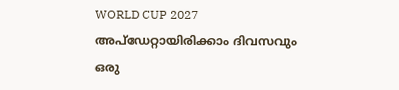WORLD CUP 2027
അപ്ഡേറ്റായിരിക്കാം ദിവസവും
ഒരു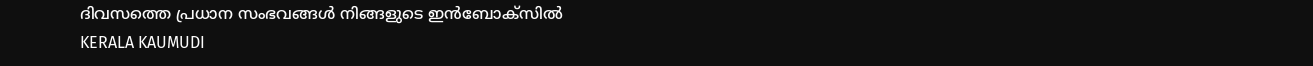ദിവസത്തെ പ്രധാന സംഭവങ്ങൾ നിങ്ങളുടെ ഇൻബോക്സിൽ
KERALA KAUMUDI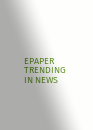EPAPER
TRENDING IN NEWS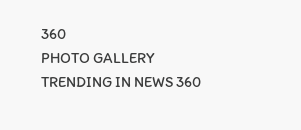360
PHOTO GALLERY
TRENDING IN NEWS 360